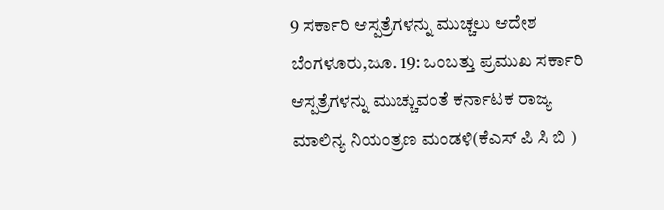9 ಸರ್ಕಾರಿ ಆಸ್ಪತ್ರೆಗಳನ್ನು ಮುಚ್ಚಲು ಆದೇಶ
ಬೆಂಗಳೂರು,ಜೂ. 19: ಒಂಬತ್ತು ಪ್ರಮುಖ ಸರ್ಕಾರಿ ಆಸ್ಪತ್ರೆಗಳನ್ನು ಮುಚ್ಚುವಂತೆ ಕರ್ನಾಟಕ ರಾಜ್ಯ ಮಾಲಿನ್ಯ ನಿಯಂತ್ರಣ ಮಂಡಳಿ(ಕೆಎಸ್ ಪಿ ಸಿ ಬಿ )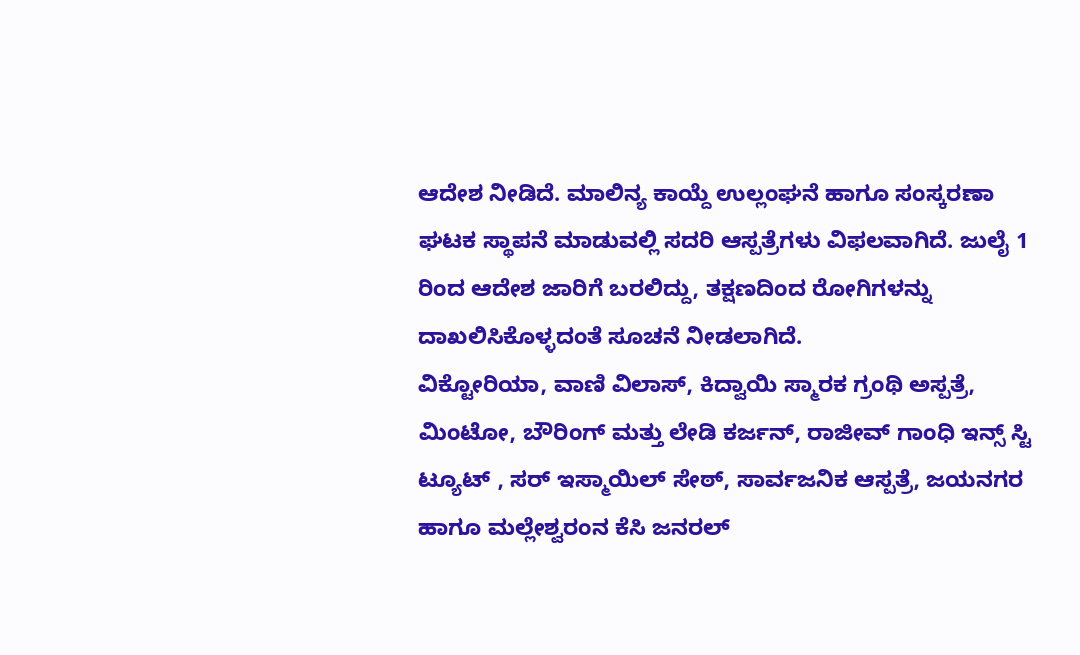ಆದೇಶ ನೀಡಿದೆ. ಮಾಲಿನ್ಯ ಕಾಯ್ದೆ ಉಲ್ಲಂಘನೆ ಹಾಗೂ ಸಂಸ್ಕರಣಾ ಘಟಕ ಸ್ಥಾಪನೆ ಮಾಡುವಲ್ಲಿ ಸದರಿ ಆಸ್ಪತ್ರೆಗಳು ವಿಫಲವಾಗಿದೆ. ಜುಲೈ 1 ರಿಂದ ಆದೇಶ ಜಾರಿಗೆ ಬರಲಿದ್ದು, ತಕ್ಷಣದಿಂದ ರೋಗಿಗಳನ್ನು ದಾಖಲಿಸಿಕೊಳ್ಳದಂತೆ ಸೂಚನೆ ನೀಡಲಾಗಿದೆ.
ವಿಕ್ಟೋರಿಯಾ, ವಾಣಿ ವಿಲಾಸ್, ಕಿದ್ವಾಯಿ ಸ್ಮಾರಕ ಗ್ರಂಥಿ ಅಸ್ಪತ್ರೆ, ಮಿಂಟೋ, ಬೌರಿಂಗ್ ಮತ್ತು ಲೇಡಿ ಕರ್ಜನ್, ರಾಜೀವ್ ಗಾಂಧಿ ಇನ್ಸ್ ಸ್ಟಿ ಟ್ಯೂಟ್ , ಸರ್ ಇಸ್ಮಾಯಿಲ್ ಸೇಠ್, ಸಾರ್ವಜನಿಕ ಆಸ್ಪತ್ರೆ, ಜಯನಗರ ಹಾಗೂ ಮಲ್ಲೇಶ್ವರಂನ ಕೆಸಿ ಜನರಲ್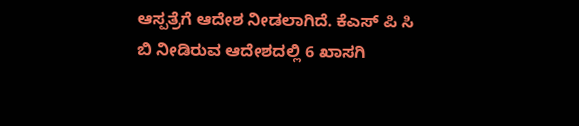ಆಸ್ಪತ್ರೆಗೆ ಆದೇಶ ನೀಡಲಾಗಿದೆ. ಕೆಎಸ್ ಪಿ ಸಿ ಬಿ ನೀಡಿರುವ ಆದೇಶದಲ್ಲಿ 6 ಖಾಸಗಿ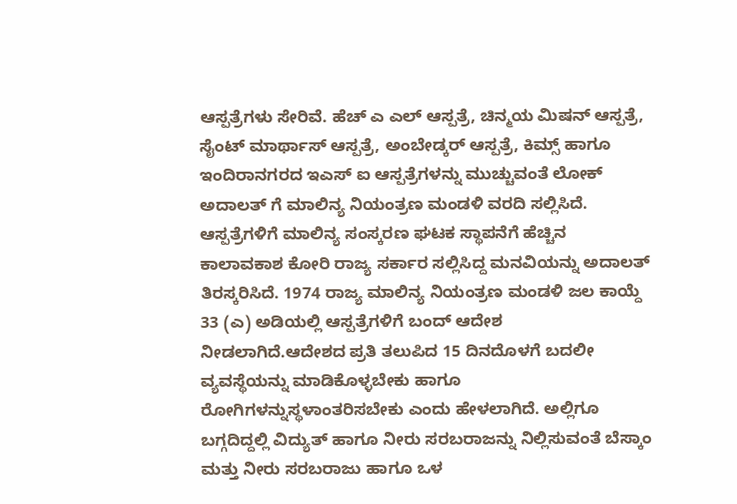ಆಸ್ಪತ್ರೆಗಳು ಸೇರಿವೆ. ಹೆಚ್ ಎ ಎಲ್ ಆಸ್ಪತ್ರೆ, ಚಿನ್ಮಯ ಮಿಷನ್ ಆಸ್ಪತ್ರೆ, ಸೈಂಟ್ ಮಾರ್ಥಾಸ್ ಆಸ್ಪತ್ರೆ, ಅಂಬೇಡ್ಕರ್ ಆಸ್ಪತ್ರೆ, ಕಿಮ್ಸ್ ಹಾಗೂ ಇಂದಿರಾನಗರದ ಇಎಸ್ ಐ ಆಸ್ಪತ್ರೆಗಳನ್ನು ಮುಚ್ಚುವಂತೆ ಲೋಕ್ ಅದಾಲತ್ ಗೆ ಮಾಲಿನ್ಯ ನಿಯಂತ್ರಣ ಮಂಡಳಿ ವರದಿ ಸಲ್ಲಿಸಿದೆ.
ಆಸ್ಪತ್ರೆಗಳಿಗೆ ಮಾಲಿನ್ಯ ಸಂಸ್ಕರಣ ಘಟಕ ಸ್ಥಾಪನೆಗೆ ಹೆಚ್ಚಿನ ಕಾಲಾವಕಾಶ ಕೋರಿ ರಾಜ್ಯ ಸರ್ಕಾರ ಸಲ್ಲಿಸಿದ್ದ ಮನವಿಯನ್ನು ಅದಾಲತ್ ತಿರಸ್ಕರಿಸಿದೆ. 1974 ರಾಜ್ಯ ಮಾಲಿನ್ಯ ನಿಯಂತ್ರಣ ಮಂಡಳಿ ಜಲ ಕಾಯ್ದೆ 33 (ಎ) ಅಡಿಯಲ್ಲಿ ಆಸ್ಪತ್ರೆಗಳಿಗೆ ಬಂದ್ ಆದೇಶ ನೀಡಲಾಗಿದೆ.ಆದೇಶದ ಪ್ರತಿ ತಲುಪಿದ 15 ದಿನದೊಳಗೆ ಬದಲೀ ವ್ಯವಸ್ಥೆಯನ್ನು ಮಾಡಿಕೊಳ್ಳಬೇಕು ಹಾಗೂ ರೋಗಿಗಳನ್ನುಸ್ಥಳಾಂತರಿಸಬೇಕು ಎಂದು ಹೇಳಲಾಗಿದೆ. ಅಲ್ಲಿಗೂ ಬಗ್ಗದಿದ್ದಲ್ಲಿ ವಿದ್ಯುತ್ ಹಾಗೂ ನೀರು ಸರಬರಾಜನ್ನು ನಿಲ್ಲಿಸುವಂತೆ ಬೆಸ್ಕಾಂ ಮತ್ತು ನೀರು ಸರಬರಾಜು ಹಾಗೂ ಒಳ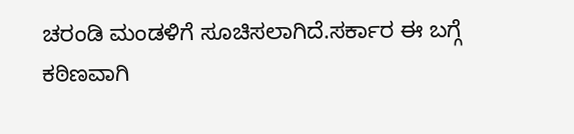ಚರಂಡಿ ಮಂಡಳಿಗೆ ಸೂಚಿಸಲಾಗಿದೆ.ಸರ್ಕಾರ ಈ ಬಗ್ಗೆ ಕಠಿಣವಾಗಿ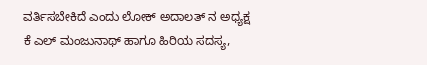ವರ್ತಿಸಬೇಕಿದೆ ಎಂದು ಲೋಕ್ ಅದಾಲತ್ ನ ಅಧ್ಯಕ್ಷ ಕೆ ಎಲ್ ಮಂಜುನಾಥ್ ಹಾಗೂ ಹಿರಿಯ ಸದಸ್ಯ,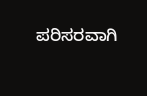ಪರಿಸರವಾಗಿ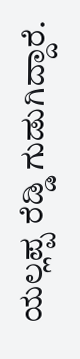ಯಲ್ಲಪ್ಪ ರೆಡ್ಡಿ ಗುಡುಗಿದ್ದಾರೆ.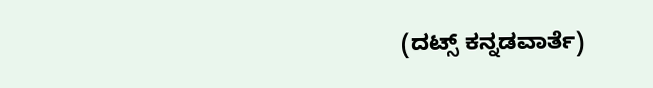(ದಟ್ಸ್ ಕನ್ನಡವಾರ್ತೆ)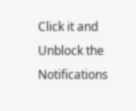Click it and Unblock the Notifications